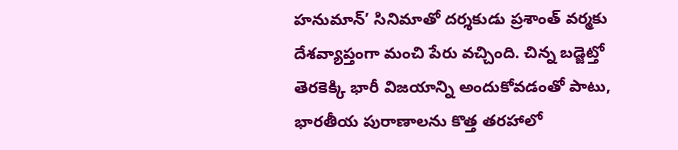హనుమాన్’ సినిమాతో దర్శకుడు ప్రశాంత్ వర్మకు దేశవ్యాప్తంగా మంచి పేరు వచ్చింది. చిన్న బడ్జెట్తో తెరకెక్కి భారీ విజయాన్ని అందుకోవడంతో పాటు, భారతీయ పురాణాలను కొత్త తరహాలో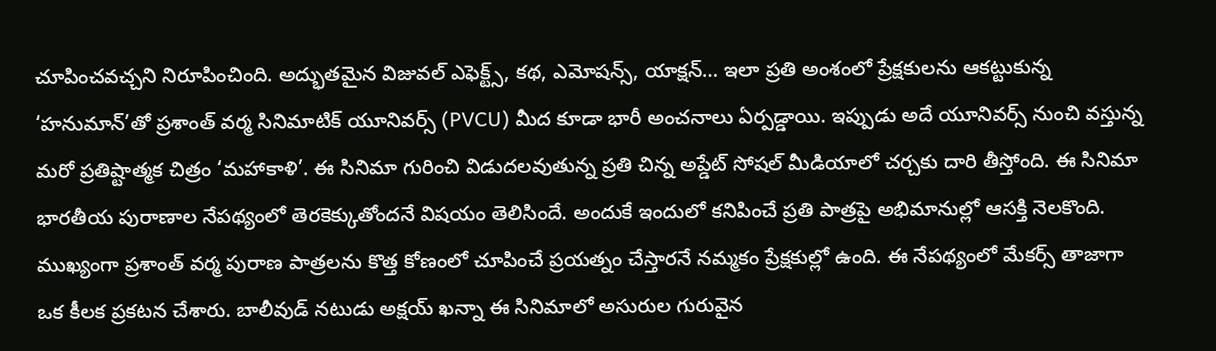చూపించవచ్చని నిరూపించింది. అద్భుతమైన విజువల్ ఎఫెక్ట్స్, కథ, ఎమోషన్స్, యాక్షన్… ఇలా ప్రతి అంశంలో ప్రేక్షకులను ఆకట్టుకున్న ‘హనుమాన్’తో ప్రశాంత్ వర్మ సినిమాటిక్ యూనివర్స్ (PVCU) మీద కూడా భారీ అంచనాలు ఏర్పడ్డాయి. ఇప్పుడు అదే యూనివర్స్ నుంచి వస్తున్న మరో ప్రతిష్టాత్మక చిత్రం ‘మహాకాళి’. ఈ సినిమా గురించి విడుదలవుతున్న ప్రతి చిన్న అప్డేట్ సోషల్ మీడియాలో చర్చకు దారి తీస్తోంది. ఈ సినిమా భారతీయ పురాణాల నేపథ్యంలో తెరకెక్కుతోందనే విషయం తెలిసిందే. అందుకే ఇందులో కనిపించే ప్రతి పాత్రపై అభిమానుల్లో ఆసక్తి నెలకొంది. ముఖ్యంగా ప్రశాంత్ వర్మ పురాణ పాత్రలను కొత్త కోణంలో చూపించే ప్రయత్నం చేస్తారనే నమ్మకం ప్రేక్షకుల్లో ఉంది. ఈ నేపథ్యంలో మేకర్స్ తాజాగా ఒక కీలక ప్రకటన చేశారు. బాలీవుడ్ నటుడు అక్షయ్ ఖన్నా ఈ సినిమాలో అసురుల గురువైన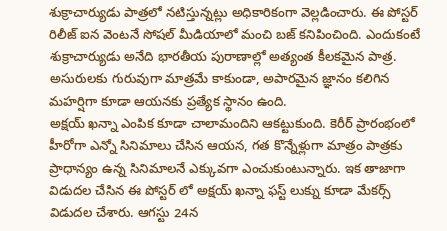శుక్రాచార్యుడు పాత్రలో నటిస్తున్నట్లు అధికారికంగా వెల్లడించారు. ఈ పోస్టర్ రిలీజ్ ఐన వెంటనే సోషల్ మీడియాలో మంచి బజ్ కనిపించింది. ఎందుకంటే శుక్రాచార్యుడు అనేది భారతీయ పురాణాల్లో అత్యంత కీలకమైన పాత్ర. అసురులకు గురువుగా మాత్రమే కాకుండా, అపారమైన జ్ఞానం కలిగిన మహర్షిగా కూడా ఆయనకు ప్రత్యేక స్థానం ఉంది.
అక్షయ్ ఖన్నా ఎంపిక కూడా చాలామందిని ఆకట్టుకుంది. కెరీర్ ప్రారంభంలో హీరోగా ఎన్నో సినిమాలు చేసిన ఆయన, గత కొన్నేళ్లుగా మాత్రం పాత్రకు ప్రాధాన్యం ఉన్న సినిమాలనే ఎక్కువగా ఎంచుకుంటున్నారు. ఇక తాజాగా విడుదల చేసిన ఈ పోస్టర్ లో అక్షయ్ ఖన్నా ఫస్ట్ లుక్ను కూడా మేకర్స్ విడుదల చేశారు. ఆగస్టు 24న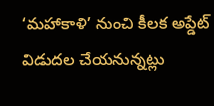‘మహాకాళి’ నుంచి కీలక అప్డేట్ విడుదల చేయనున్నట్లు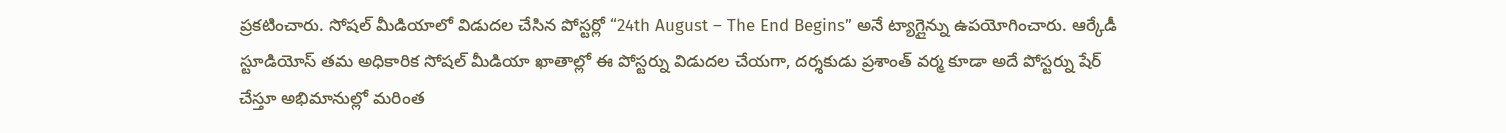ప్రకటించారు. సోషల్ మీడియాలో విడుదల చేసిన పోస్టర్లో “24th August – The End Begins” అనే ట్యాగ్లైన్ను ఉపయోగించారు. ఆర్కేడీ స్టూడియోస్ తమ అధికారిక సోషల్ మీడియా ఖాతాల్లో ఈ పోస్టర్ను విడుదల చేయగా, దర్శకుడు ప్రశాంత్ వర్మ కూడా అదే పోస్టర్ను షేర్ చేస్తూ అభిమానుల్లో మరింత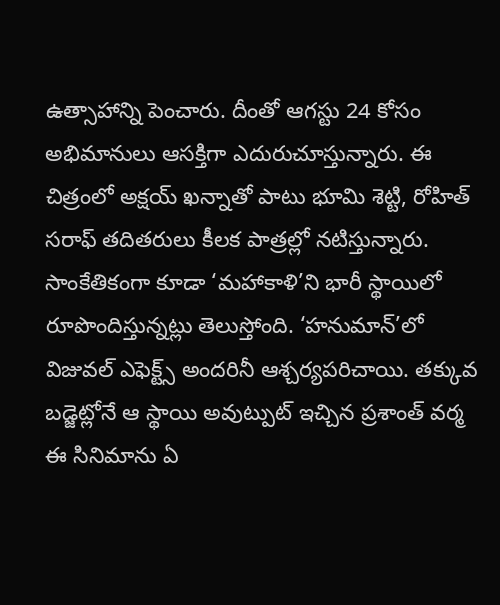ఉత్సాహాన్ని పెంచారు. దీంతో ఆగస్టు 24 కోసం అభిమానులు ఆసక్తిగా ఎదురుచూస్తున్నారు. ఈ చిత్రంలో అక్షయ్ ఖన్నాతో పాటు భూమి శెట్టి, రోహిత్ సరాఫ్ తదితరులు కీలక పాత్రల్లో నటిస్తున్నారు. సాంకేతికంగా కూడా ‘మహాకాళి’ని భారీ స్థాయిలో రూపొందిస్తున్నట్లు తెలుస్తోంది. ‘హనుమాన్’లో విజువల్ ఎఫెక్ట్స్ అందరినీ ఆశ్చర్యపరిచాయి. తక్కువ బడ్జెట్లోనే ఆ స్థాయి అవుట్పుట్ ఇచ్చిన ప్రశాంత్ వర్మ ఈ సినిమాను ఏ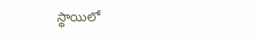స్థాయిలో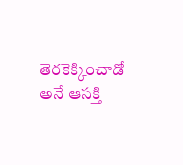తెరకెక్కించాడో అనే ఆసక్తి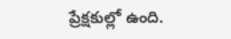ప్రేక్షకుల్లో ఉంది.